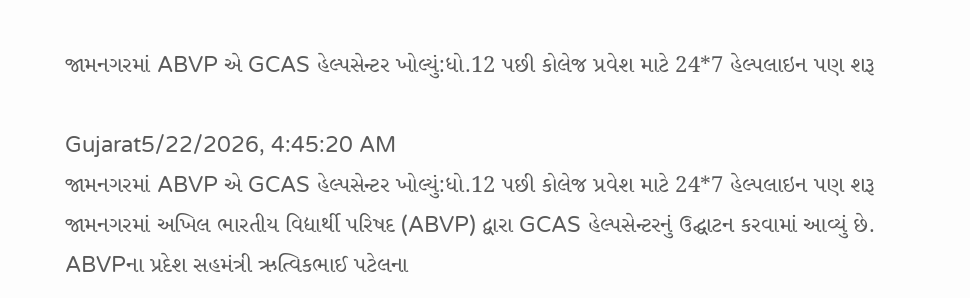જામનગરમાં ABVP એ GCAS હેલ્પસેન્ટર ખોલ્યું:ધો.12 પછી કોલેજ પ્રવેશ માટે 24*7 હેલ્પલાઇન પણ શરૂ

Gujarat5/22/2026, 4:45:20 AM
જામનગરમાં ABVP એ GCAS હેલ્પસેન્ટર ખોલ્યું:ધો.12 પછી કોલેજ પ્રવેશ માટે 24*7 હેલ્પલાઇન પણ શરૂ
જામનગરમાં અખિલ ભારતીય વિદ્યાર્થી પરિષદ (ABVP) દ્વારા GCAS હેલ્પસેન્ટરનું ઉદ્ઘાટન કરવામાં આવ્યું છે. ABVPના પ્રદેશ સહમંત્રી ઋત્વિકભાઈ પટેલના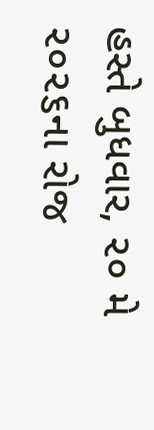હસ્તે બુધવાર, ૨૦ મે ૨૦૨૬ના રોજ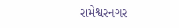રામેશ્વરનગર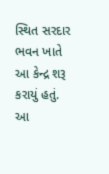સ્થિત સરદાર ભવન ખાતે આ કેન્દ્ર શરૂ કરાયું હતું. આ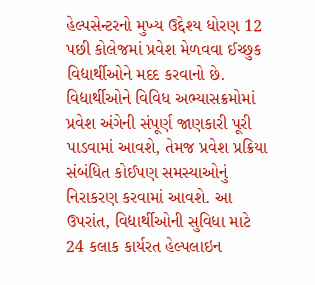હેલ્પસેન્ટરનો મુખ્ય ઉદ્દેશ્ય ધોરણ 12 પછી કોલેજમાં પ્રવેશ મેળવવા ઈચ્છુક વિદ્યાર્થીઓને મદદ કરવાનો છે. વિદ્યાર્થીઓને વિવિધ અભ્યાસક્રમોમાં પ્રવેશ અંગેની સંપૂર્ણ જાણકારી પૂરી પાડવામાં આવશે, તેમજ પ્રવેશ પ્રક્રિયા સંબંધિત કોઈપણ સમસ્યાઓનું નિરાકરણ કરવામાં આવશે. આ ઉપરાંત, વિદ્યાર્થીઓની સુવિધા માટે 24 કલાક કાર્યરત હેલ્પલાઇન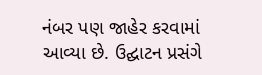નંબર પણ જાહેર કરવામાં આવ્યા છે. ઉદ્ઘાટન પ્રસંગે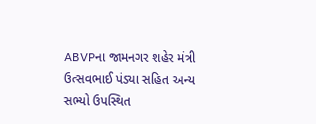ABVPના જામનગર શહેર મંત્રી ઉત્સવભાઈ પંડ્યા સહિત અન્ય સભ્યો ઉપસ્થિત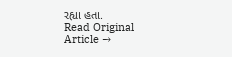રહ્યા હતા.
Read Original Article →